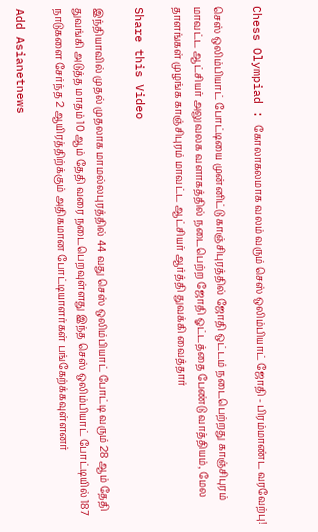Chess Olympiad : கோலாகலமாக வலம் வரும் செஸ் ஒலிம்பியாட் ஜோதி - பிரம்மாண்ட வரவேற்பு!

செஸ் ஒலிம்பியாட் போட்டியை முன்னிட்டு காஞ்சிபுரத்தில் ஜோதி ஒட்டம் நடைபெற்றது காஞ்சிபுரம் மாவட்ட ஆட்சியர் அலுவலக வளாகத்தில் நடைபெற்ற ஜோதி ஓட்டத்தை பேண்டு வாத்தியம், மேல தாளங்கள் முழங்க காஞ்சிபுரம் மாவட்ட ஆட்சியர் ஆர்த்தி துவக்கி வைத்தார்

Share this Video

இந்தியாவில் முதல் முதலாக மாமல்லபுரத்தில் 44 வது செஸ் ஒலிம்பியாட் போட்டி வரும் 28 ஆம் தேதி துவங்கி அடுத்த மாதம் 10 ஆம் தேதி வரை நடைபெறவுள்ளது இந்த செஸ் ஒலிம்பியாட் போட்டியில் 187 நாடுகளை சேர்ந்த 2 ஆயிரத்திற்க்கும் அதிகமான போட்டியாளர்கள் பங்கேற்க்கவுள்ளனர்

Add Asianetnews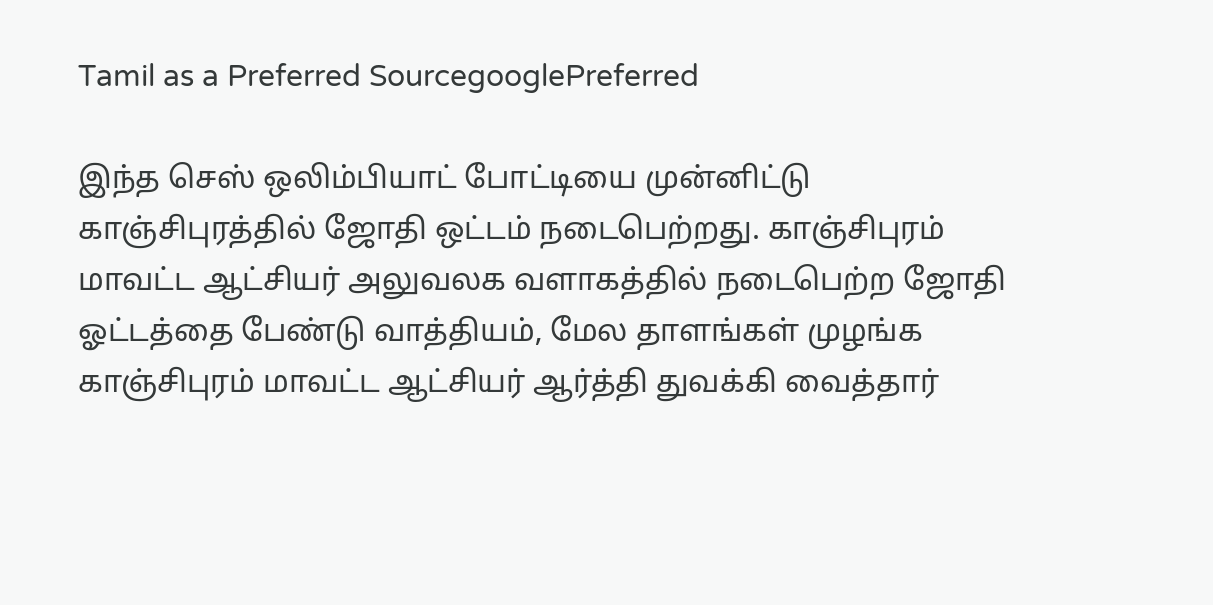Tamil as a Preferred SourcegooglePreferred

இந்த செஸ் ஒலிம்பியாட் போட்டியை முன்னிட்டு காஞ்சிபுரத்தில் ஜோதி ஒட்டம் நடைபெற்றது. காஞ்சிபுரம் மாவட்ட ஆட்சியர் அலுவலக வளாகத்தில் நடைபெற்ற ஜோதி ஓட்டத்தை பேண்டு வாத்தியம், மேல தாளங்கள் முழங்க காஞ்சிபுரம் மாவட்ட ஆட்சியர் ஆர்த்தி துவக்கி வைத்தார்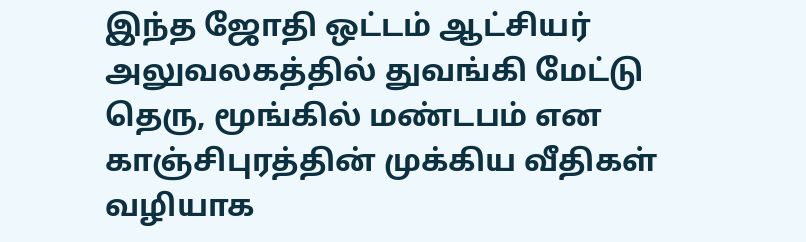இந்த ஜோதி ஒட்டம் ஆட்சியர் அலுவலகத்தில் துவங்கி மேட்டு தெரு, மூங்கில் மண்டபம் என காஞ்சிபுரத்தின் முக்கிய வீதிகள் வழியாக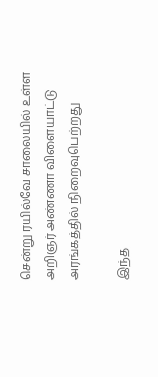சென்று ரயில்வே சாலையில் உள்ள அறிஞர் அண்ணா விளையாட்டு அரங்கத்தில் நிறைவுபெற்றது

இந்த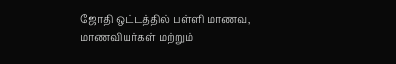ஜோதி ஒட்டத்தில் பள்ளி மாணவ, மாணவியர்கள் மற்றும்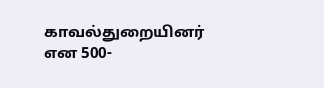காவல்துறையினர் என 500-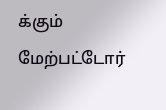க்கும் மேற்பட்டோர்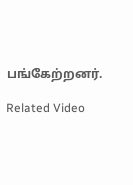பங்கேற்றனர்.

Related Video